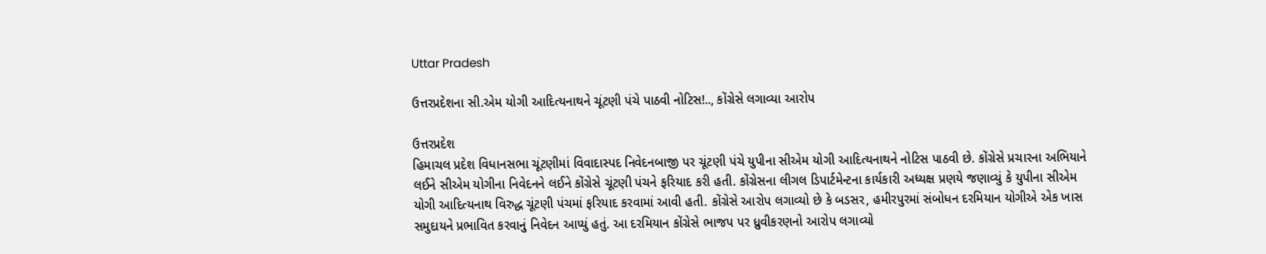Uttar Pradesh

ઉત્તરપ્રદેશના સી.એમ યોગી આદિત્યનાથને ચૂંટણી પંચે પાઠવી નોટિસ!.., કોંગ્રેસે લગાવ્યા આરોપ

ઉત્તરપ્રદેશ
હિમાચલ પ્રદેશ વિધાનસભા ચૂંટણીમાં વિવાદાસ્પદ નિવેદનબાજી પર ચૂંટણી પંચે યુપીના સીએમ યોગી આદિત્યનાથને નોટિસ પાઠવી છે. કોંગ્રેસે પ્રચારના અભિયાને લઈને સીએમ યોગીના નિવેદનને લઈને કોંગ્રેસે ચૂંટણી પંચને ફરિયાદ કરી હતી. કોંગ્રેસના લીગલ ડિપાર્ટમેન્ટના કાર્યકારી અધ્યક્ષ પ્રણયે જણાવ્યું કે યુપીના સીએમ યોગી આદિત્યનાથ વિરુદ્ધ ચૂંટણી પંચમાં ફરિયાદ કરવામાં આવી હતી. કોંગ્રેસે આરોપ લગાવ્યો છે કે બડસર, હમીરપુરમાં સંબોધન દરમિયાન યોગીએ એક ખાસ સમુદાયને પ્રભાવિત કરવાનું નિવેદન આપ્યું હતું. આ દરમિયાન કોંગ્રેસે ભાજપ પર ધ્રુવીકરણનો આરોપ લગાવ્યો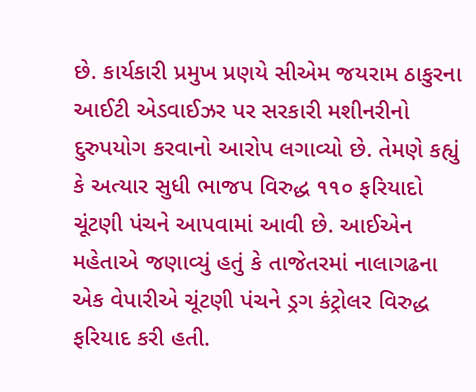છે. કાર્યકારી પ્રમુખ પ્રણયે સીએમ જયરામ ઠાકુરના આઈટી એડવાઈઝર પર સરકારી મશીનરીનો દુરુપયોગ કરવાનો આરોપ લગાવ્યો છે. તેમણે કહ્યું કે અત્યાર સુધી ભાજપ વિરુદ્ધ ૧૧૦ ફરિયાદો ચૂંટણી પંચને આપવામાં આવી છે. આઈએન મહેતાએ જણાવ્યું હતું કે તાજેતરમાં નાલાગઢના એક વેપારીએ ચૂંટણી પંચને ડ્રગ કંટ્રોલર વિરુદ્ધ ફરિયાદ કરી હતી.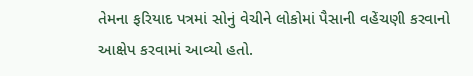તેમના ફરિયાદ પત્રમાં સોનું વેચીને લોકોમાં પૈસાની વહેંચણી કરવાનો આક્ષેપ કરવામાં આવ્યો હતો.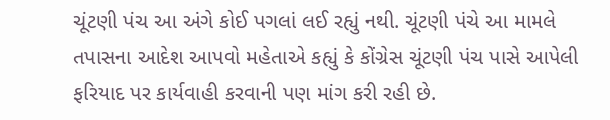ચૂંટણી પંચ આ અંગે કોઈ પગલાં લઈ રહ્યું નથી. ચૂંટણી પંચે આ મામલે તપાસના આદેશ આપવો મહેતાએ કહ્યું કે કોંગ્રેસ ચૂંટણી પંચ પાસે આપેલી ફરિયાદ પર કાર્યવાહી કરવાની પણ માંગ કરી રહી છે.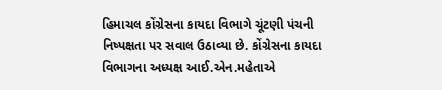હિમાચલ કોંગ્રેસના કાયદા વિભાગે ચૂંટણી પંચની નિષ્પક્ષતા પર સવાલ ઉઠાવ્યા છે. કોંગ્રેસના કાયદા વિભાગના અધ્યક્ષ આઈ.એન.મહેતાએ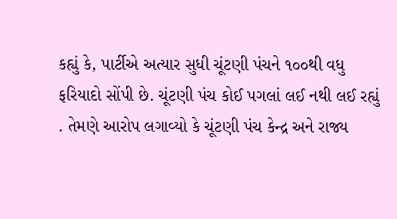કહ્યું કે, પાર્ટીએ અત્યાર સુધી ચૂંટણી પંચને ૧૦૦થી વધુ ફરિયાદો સોંપી છે. ચૂંટણી પંચ કોઈ પગલાં લઈ નથી લઈ રહ્યું . તેમણે આરોપ લગાવ્યો કે ચૂંટણી પંચ કેન્દ્ર અને રાજ્ય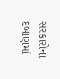સરકારોના દબાણમાં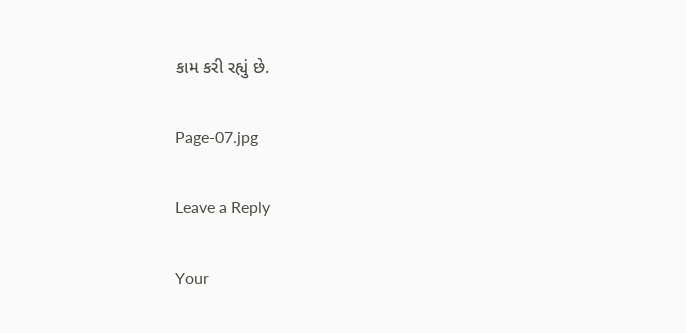કામ કરી રહ્યું છે.

Page-07.jpg

Leave a Reply

Your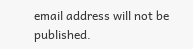email address will not be published.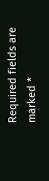Required fields are marked *